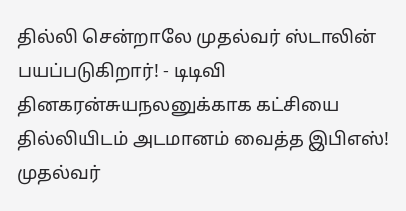தில்லி சென்றாலே முதல்வர் ஸ்டாலின் பயப்படுகிறார்! - டிடிவி தினகரன்சுயநலனுக்காக கட்சியை தில்லியிடம் அடமானம் வைத்த இபிஎஸ்! முதல்வர்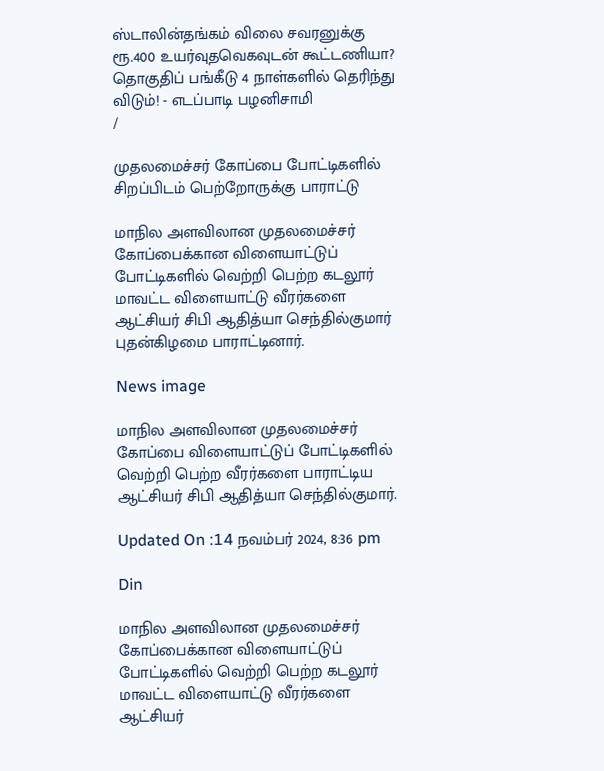ஸ்டாலின்தங்கம் விலை சவரனுக்கு ரூ.400 உயர்வுதவெகவுடன் கூட்டணியா? தொகுதிப் பங்கீடு 4 நாள்களில் தெரிந்து விடும்! - எடப்பாடி பழனிசாமி
/

முதலமைச்சர் கோப்பை போட்டிகளில் சிறப்பிடம் பெற்றோருக்கு பாராட்டு

மாநில அளவிலான முதலமைச்சர் கோப்பைக்கான விளையாட்டுப் போட்டிகளில் வெற்றி பெற்ற கடலூர் மாவட்ட விளையாட்டு வீரர்களை ஆட்சியர் சிபி ஆதித்யா செந்தில்குமார் புதன்கிழமை பாராட்டினார்.

News image

மாநில அளவிலான முதலமைச்சர் கோப்பை விளையாட்டுப் போட்டிகளில் வெற்றி பெற்ற வீரர்களை பாராட்டிய ஆட்சியர் சிபி ஆதித்யா செந்தில்குமார்.

Updated On :14 நவம்பர் 2024, 8:36 pm

Din

மாநில அளவிலான முதலமைச்சர் கோப்பைக்கான விளையாட்டுப் போட்டிகளில் வெற்றி பெற்ற கடலூர் மாவட்ட விளையாட்டு வீரர்களை ஆட்சியர்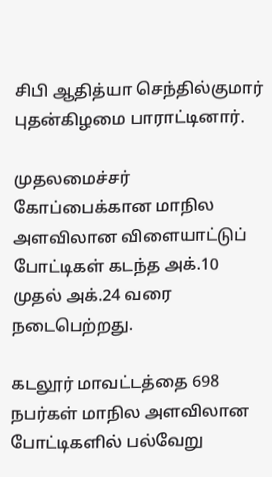சிபி ஆதித்யா செந்தில்குமார் புதன்கிழமை பாராட்டினார்.

முதலமைச்சர் கோப்பைக்கான மாநில அளவிலான விளையாட்டுப் போட்டிகள் கடந்த அக்.10 முதல் அக்.24 வரை நடைபெற்றது.

கடலூர் மாவட்டத்தை 698 நபர்கள் மாநில அளவிலான போட்டிகளில் பல்வேறு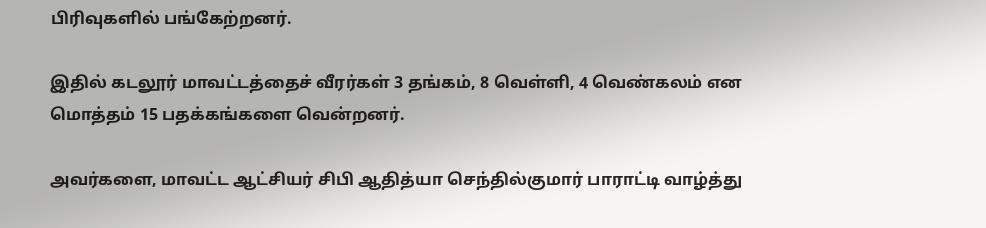பிரிவுகளில் பங்கேற்றனர்.

இதில் கடலூர் மாவட்டத்தைச் வீரர்கள் 3 தங்கம், 8 வெள்ளி, 4 வெண்கலம் என மொத்தம் 15 பதக்கங்களை வென்றனர்.

அவர்களை, மாவட்ட ஆட்சியர் சிபி ஆதித்யா செந்தில்குமார் பாராட்டி வாழ்த்து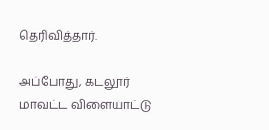தெரிவித்தார்.

அப்போது, கடலூர் மாவட்ட விளையாட்டு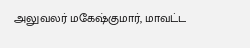அலுவலர் மகேஷ்குமார், மாவட்ட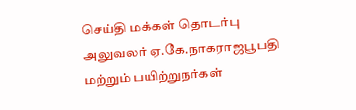செய்தி மக்கள் தொடர்பு அலுவலர் ஏ.கே.நாகராஜபூபதி மற்றும் பயிற்றுநர்கள்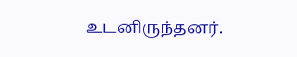உடனிருந்தனர்.